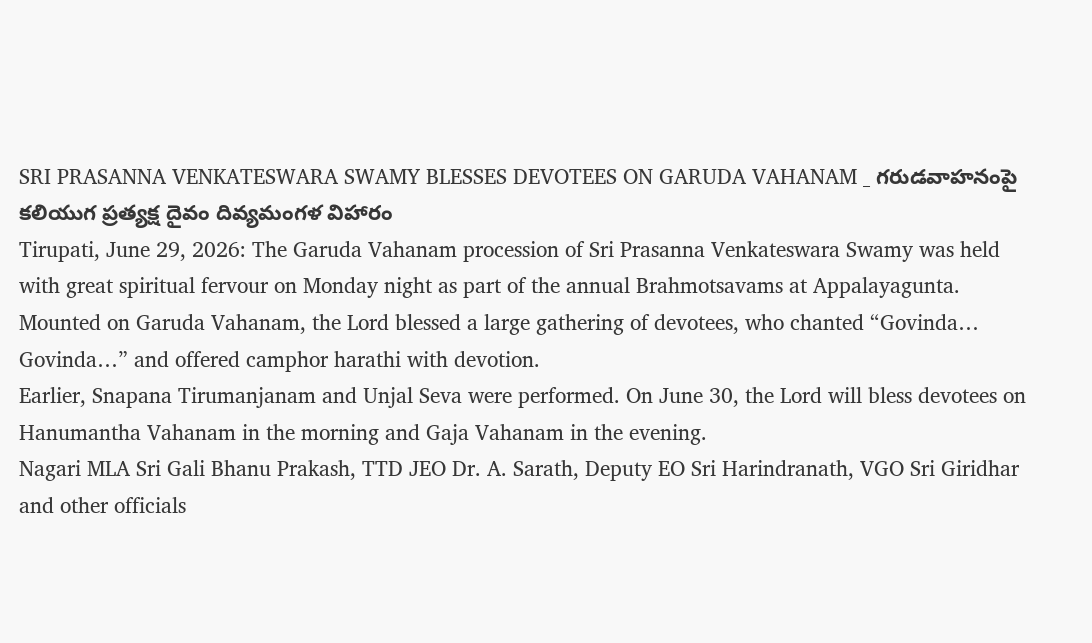SRI PRASANNA VENKATESWARA SWAMY BLESSES DEVOTEES ON GARUDA VAHANAM _ గరుడవాహనంపై కలియుగ ప్రత్యక్ష దైవం దివ్యమంగళ విహారం
Tirupati, June 29, 2026: The Garuda Vahanam procession of Sri Prasanna Venkateswara Swamy was held with great spiritual fervour on Monday night as part of the annual Brahmotsavams at Appalayagunta.
Mounted on Garuda Vahanam, the Lord blessed a large gathering of devotees, who chanted “Govinda… Govinda…” and offered camphor harathi with devotion.
Earlier, Snapana Tirumanjanam and Unjal Seva were performed. On June 30, the Lord will bless devotees on Hanumantha Vahanam in the morning and Gaja Vahanam in the evening.
Nagari MLA Sri Gali Bhanu Prakash, TTD JEO Dr. A. Sarath, Deputy EO Sri Harindranath, VGO Sri Giridhar and other officials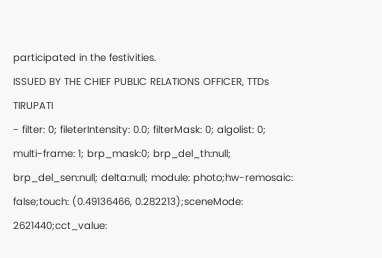participated in the festivities.
ISSUED BY THE CHIEF PUBLIC RELATIONS OFFICER, TTDs TIRUPATI
- filter: 0; fileterIntensity: 0.0; filterMask: 0; algolist: 0; multi-frame: 1; brp_mask:0; brp_del_th:null; brp_del_sen:null; delta:null; module: photo;hw-remosaic: false;touch: (0.49136466, 0.282213);sceneMode: 2621440;cct_value: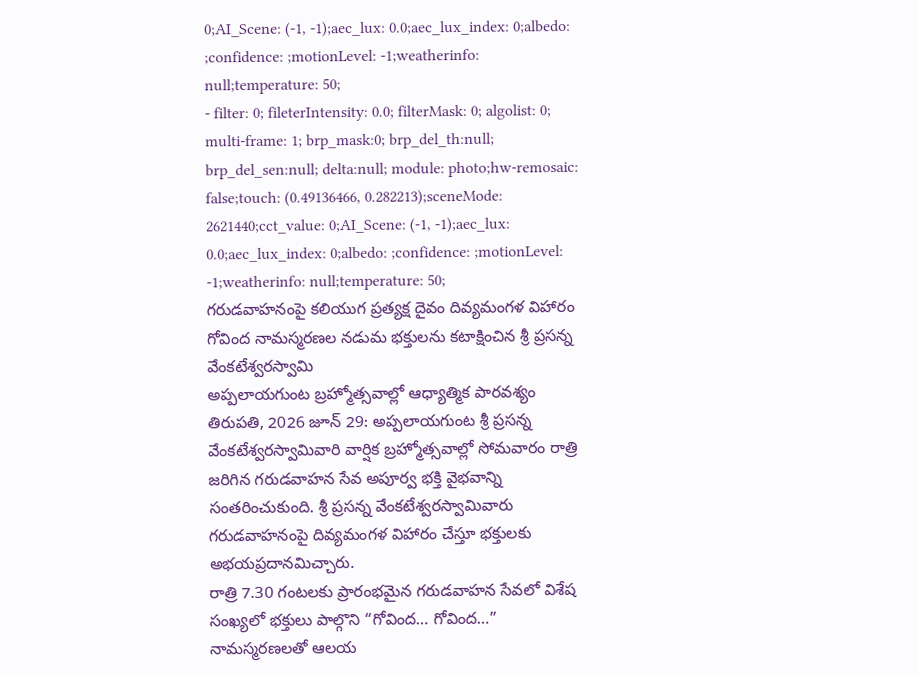0;AI_Scene: (-1, -1);aec_lux: 0.0;aec_lux_index: 0;albedo: ;confidence: ;motionLevel: -1;weatherinfo: null;temperature: 50;
- filter: 0; fileterIntensity: 0.0; filterMask: 0; algolist: 0; multi-frame: 1; brp_mask:0; brp_del_th:null; brp_del_sen:null; delta:null; module: photo;hw-remosaic: false;touch: (0.49136466, 0.282213);sceneMode: 2621440;cct_value: 0;AI_Scene: (-1, -1);aec_lux: 0.0;aec_lux_index: 0;albedo: ;confidence: ;motionLevel: -1;weatherinfo: null;temperature: 50;
గరుడవాహనంపై కలియుగ ప్రత్యక్ష దైవం దివ్యమంగళ విహారం
గోవింద నామస్మరణల నడుమ భక్తులను కటాక్షించిన శ్రీ ప్రసన్న వేంకటేశ్వరస్వామి
అప్పలాయగుంట బ్రహ్మోత్సవాల్లో ఆధ్యాత్మిక పారవశ్యం
తిరుపతి, 2026 జూన్ 29: అప్పలాయగుంట శ్రీ ప్రసన్న వేంకటేశ్వరస్వామివారి వార్షిక బ్రహ్మోత్సవాల్లో సోమవారం రాత్రి జరిగిన గరుడవాహన సేవ అపూర్వ భక్తి వైభవాన్ని సంతరించుకుంది. శ్రీ ప్రసన్న వేంకటేశ్వరస్వామివారు గరుడవాహనంపై దివ్యమంగళ విహారం చేస్తూ భక్తులకు అభయప్రదానమిచ్చారు.
రాత్రి 7.30 గంటలకు ప్రారంభమైన గరుడవాహన సేవలో విశేష సంఖ్యలో భక్తులు పాల్గొని “గోవింద… గోవింద…” నామస్మరణలతో ఆలయ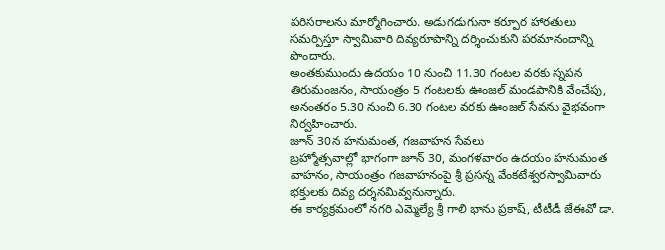పరిసరాలను మార్మోగించారు. అడుగడుగునా కర్పూర హారతులు సమర్పిస్తూ స్వామివారి దివ్యరూపాన్ని దర్శించుకుని పరమానందాన్ని పొందారు.
అంతకుముందు ఉదయం 10 నుంచి 11.30 గంటల వరకు స్నపన తిరుమంజనం, సాయంత్రం 5 గంటలకు ఊంజల్ మండపానికి వేంచేపు, అనంతరం 5.30 నుంచి 6.30 గంటల వరకు ఊంజల్ సేవను వైభవంగా నిర్వహించారు.
జూన్ 30న హనుమంత, గజవాహన సేవలు
బ్రహ్మోత్సవాల్లో భాగంగా జూన్ 30, మంగళవారం ఉదయం హనుమంత వాహనం, సాయంత్రం గజవాహనంపై శ్రీ ప్రసన్న వేంకటేశ్వరస్వామివారు భక్తులకు దివ్య దర్శనమివ్వనున్నారు.
ఈ కార్యక్రమంలో నగరి ఎమ్మెల్యే శ్రీ గాలి భాను ప్రకాష్, టీటీడీ జేఈవో డా.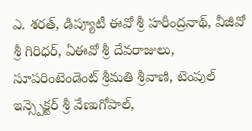ఎ. శరత్, డిప్యూటీ ఈవో శ్రీ హరీంద్రనాథ్, వీజీవో శ్రీ గిరిధర్, ఏఈవో శ్రీ దేవరాజులు, సూపరింటెండెంట్ శ్రీమతి శ్రీవాణి, టెంపుల్ ఇన్స్పెక్టర్ శ్రీ వేణుగోపాల్,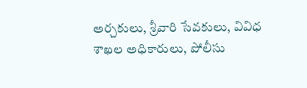అర్చకులు, శ్రీవారి సేవకులు, వివిధ శాఖల అధికారులు, పోలీసు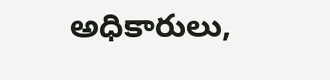అధికారులు,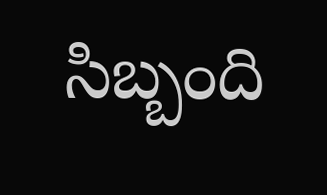సిబ్బంది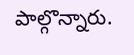పాల్గొన్నారు.